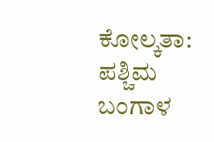ಕೋಲ್ಕತಾ: ಪಶ್ಚಿಮ ಬಂಗಾಳ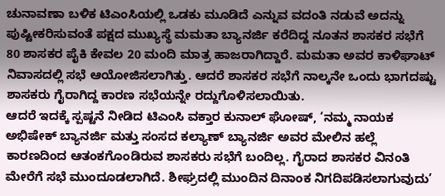ಚುನಾವಣಾ ಬಳಿಕ ಟಿಎಂಸಿಯಲ್ಲಿ ಒಡಕು ಮೂಡಿದೆ ಎನ್ನುವ ವದಂತಿ ನಡುವೆ ಅದನ್ನು ಪುಷ್ಟೀಕರಿಸುವಂತೆ ಪಕ್ಷದ ಮುಖ್ಯಸ್ಥೆ ಮಮತಾ ಬ್ಯಾನರ್ಜಿ ಕರೆದಿದ್ದ ನೂತನ ಶಾಸಕರ ಸಭೆಗೆ 80 ಶಾಸಕರ ಪೈಕಿ ಕೇವಲ 20 ಮಂದಿ ಮಾತ್ರ ಹಾಜರಾಗಿದ್ದಾರೆ. ಮಮತಾ ಅವರ ಕಾಳಿಘಾಟ್ ನಿವಾಸದಲ್ಲಿ ಸಭೆ ಆಯೋಜಿಸಲಾಗಿತ್ತು. ಆದರೆ ಶಾಸಕರ ಸಭೆಗೆ ನಾಲ್ಕನೇ ಒಂದು ಭಾಗದಷ್ಟು ಶಾಸಕರು ಗೈರಾಗಿದ್ದ ಕಾರಣ ಸಭೆಯನ್ನೇ ರದ್ದುಗೊಳಿಸಲಾಯಿತು.
ಆದರೆ ಇದಕ್ಕೆ ಸ್ಪಷ್ಟನೆ ನೀಡಿದ ಟಿಎಂಸಿ ವಕ್ತಾರ ಕುನಾಲ್ ಘೋಷ್, ‘ನಮ್ಮ ನಾಯಕ ಅಭಿಷೇಕ್ ಬ್ಯಾನರ್ಜಿ ಮತ್ತು ಸಂಸದ ಕಲ್ಯಾಣ್ ಬ್ಯಾನರ್ಜಿ ಅವರ ಮೇಲಿನ ಹಲ್ಲೆ ಕಾರಣದಿಂದ ಆತಂಕಗೊಂಡಿರುವ ಶಾಸಕರು ಸಭೆಗೆ ಬಂದಿಲ್ಲ. ಗೈರಾದ ಶಾಸಕರ ವಿನಂತಿ ಮೇರೆಗೆ ಸಭೆ ಮುಂದೂಡಲಾಗಿದೆ. ಶೀಘ್ರದಲ್ಲಿ ಮುಂದಿನ ದಿನಾಂಕ ನಿಗದಿಪಡಿಸಲಾಗುವುದು’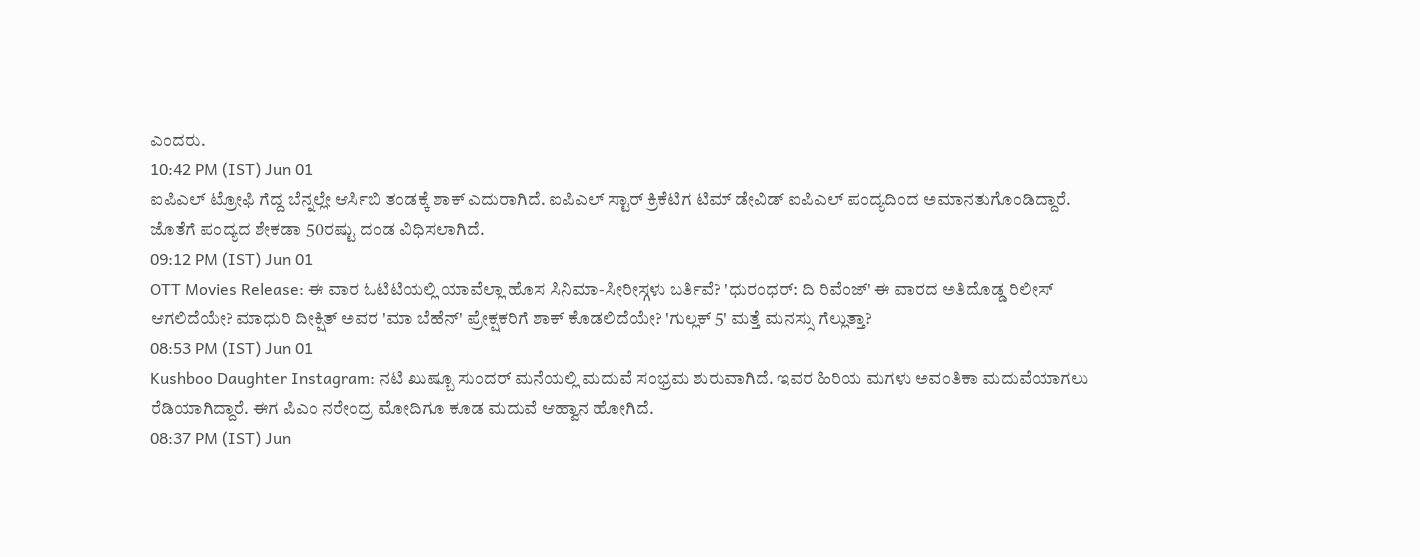ಎಂದರು.
10:42 PM (IST) Jun 01
ಐಪಿಎಲ್ ಟ್ರೋಫಿ ಗೆದ್ದ ಬೆನ್ನಲ್ಲೇ ಆರ್ಸಿಬಿ ತಂಡಕ್ಕೆ ಶಾಕ್ ಎದುರಾಗಿದೆ. ಐಪಿಎಲ್ ಸ್ಟಾರ್ ಕ್ರಿಕೆಟಿಗ ಟಿಮ್ ಡೇವಿಡ್ ಐಪಿಎಲ್ ಪಂದ್ಯದಿಂದ ಅಮಾನತುಗೊಂಡಿದ್ದಾರೆ. ಜೊತೆಗೆ ಪಂದ್ಯದ ಶೇಕಡಾ 50ರಷ್ಟು ದಂಡ ವಿಧಿಸಲಾಗಿದೆ.
09:12 PM (IST) Jun 01
OTT Movies Release: ಈ ವಾರ ಓಟಿಟಿಯಲ್ಲಿ ಯಾವೆಲ್ಲಾ ಹೊಸ ಸಿನಿಮಾ-ಸೀರೀಸ್ಗಳು ಬರ್ತಿವೆ? 'ಧುರಂಧರ್: ದಿ ರಿವೆಂಜ್' ಈ ವಾರದ ಅತಿದೊಡ್ಡ ರಿಲೀಸ್ ಆಗಲಿದೆಯೇ? ಮಾಧುರಿ ದೀಕ್ಷಿತ್ ಅವರ 'ಮಾ ಬೆಹೆನ್' ಪ್ರೇಕ್ಷಕರಿಗೆ ಶಾಕ್ ಕೊಡಲಿದೆಯೇ? 'ಗುಲ್ಲಕ್ 5' ಮತ್ತೆ ಮನಸ್ಸು ಗೆಲ್ಲುತ್ತಾ?
08:53 PM (IST) Jun 01
Kushboo Daughter Instagram: ನಟಿ ಖುಷ್ಬೂ ಸುಂದರ್ ಮನೆಯಲ್ಲಿ ಮದುವೆ ಸಂಭ್ರಮ ಶುರುವಾಗಿದೆ. ಇವರ ಹಿರಿಯ ಮಗಳು ಅವಂತಿಕಾ ಮದುವೆಯಾಗಲು ರೆಡಿಯಾಗಿದ್ದಾರೆ. ಈಗ ಪಿಎಂ ನರೇಂದ್ರ ಮೋದಿಗೂ ಕೂಡ ಮದುವೆ ಆಹ್ವಾನ ಹೋಗಿದೆ.
08:37 PM (IST) Jun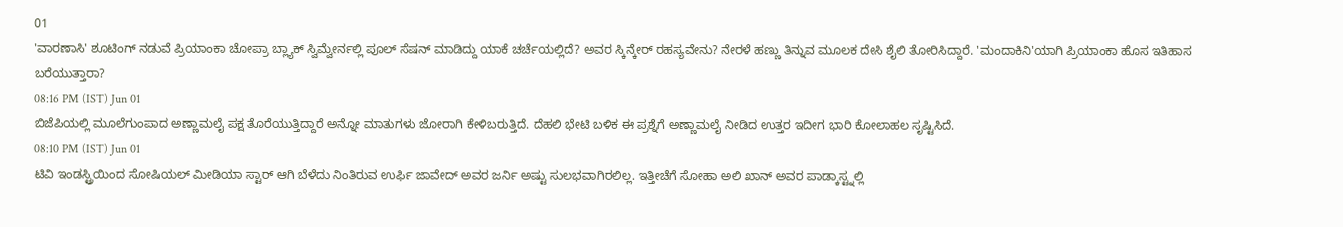01
'ವಾರಣಾಸಿ' ಶೂಟಿಂಗ್ ನಡುವೆ ಪ್ರಿಯಾಂಕಾ ಚೋಪ್ರಾ ಬ್ಲ್ಯಾಕ್ ಸ್ವಿಮ್ವೇರ್ನಲ್ಲಿ ಪೂಲ್ ಸೆಷನ್ ಮಾಡಿದ್ದು ಯಾಕೆ ಚರ್ಚೆಯಲ್ಲಿದೆ? ಅವರ ಸ್ಕಿನ್ಕೇರ್ ರಹಸ್ಯವೇನು? ನೇರಳೆ ಹಣ್ಣು ತಿನ್ನುವ ಮೂಲಕ ದೇಸಿ ಶೈಲಿ ತೋರಿಸಿದ್ದಾರೆ. 'ಮಂದಾಕಿನಿ'ಯಾಗಿ ಪ್ರಿಯಾಂಕಾ ಹೊಸ ಇತಿಹಾಸ ಬರೆಯುತ್ತಾರಾ?
08:16 PM (IST) Jun 01
ಬಿಜೆಪಿಯಲ್ಲಿ ಮೂಲೆಗುಂಪಾದ ಅಣ್ಣಾಮಲೈ ಪಕ್ಷ ತೊರೆಯುತ್ತಿದ್ದಾರೆ ಅನ್ನೋ ಮಾತುಗಳು ಜೋರಾಗಿ ಕೇಳಿಬರುತ್ತಿದೆ. ದೆಹಲಿ ಭೇಟಿ ಬಳಿಕ ಈ ಪ್ರಶ್ನೆಗೆ ಅಣ್ಣಾಮಲೈ ನೀಡಿದ ಉತ್ತರ ಇದೀಗ ಭಾರಿ ಕೋಲಾಹಲ ಸೃಷ್ಟಿಸಿದೆ.
08:10 PM (IST) Jun 01
ಟಿವಿ ಇಂಡಸ್ಟ್ರಿಯಿಂದ ಸೋಷಿಯಲ್ ಮೀಡಿಯಾ ಸ್ಟಾರ್ ಆಗಿ ಬೆಳೆದು ನಿಂತಿರುವ ಉರ್ಫಿ ಜಾವೇದ್ ಅವರ ಜರ್ನಿ ಅಷ್ಟು ಸುಲಭವಾಗಿರಲಿಲ್ಲ. ಇತ್ತೀಚೆಗೆ ಸೋಹಾ ಅಲಿ ಖಾನ್ ಅವರ ಪಾಡ್ಕಾಸ್ಟ್ನಲ್ಲಿ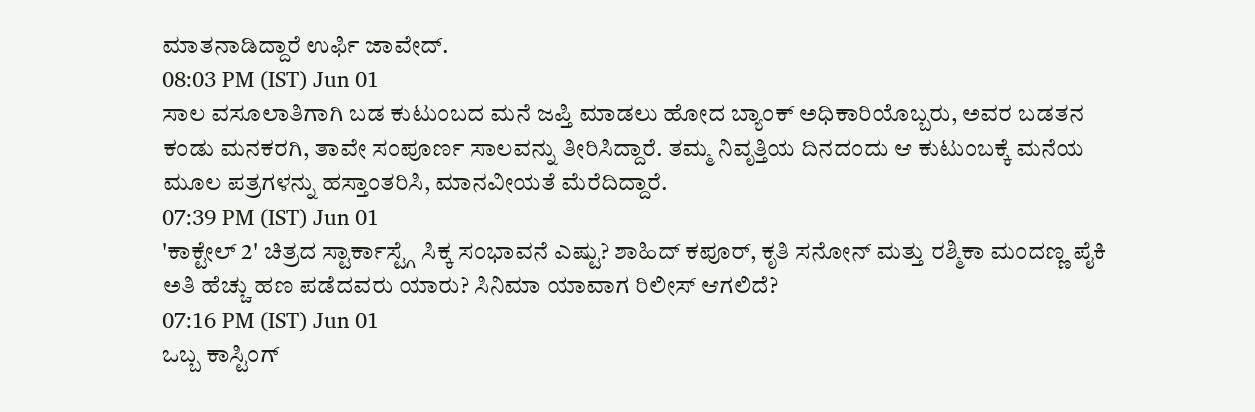ಮಾತನಾಡಿದ್ದಾರೆ ಉರ್ಫಿ ಜಾವೇದ್.
08:03 PM (IST) Jun 01
ಸಾಲ ವಸೂಲಾತಿಗಾಗಿ ಬಡ ಕುಟುಂಬದ ಮನೆ ಜಪ್ತಿ ಮಾಡಲು ಹೋದ ಬ್ಯಾಂಕ್ ಅಧಿಕಾರಿಯೊಬ್ಬರು, ಅವರ ಬಡತನ ಕಂಡು ಮನಕರಗಿ, ತಾವೇ ಸಂಪೂರ್ಣ ಸಾಲವನ್ನು ತೀರಿಸಿದ್ದಾರೆ. ತಮ್ಮ ನಿವೃತ್ತಿಯ ದಿನದಂದು ಆ ಕುಟುಂಬಕ್ಕೆ ಮನೆಯ ಮೂಲ ಪತ್ರಗಳನ್ನು ಹಸ್ತಾಂತರಿಸಿ, ಮಾನವೀಯತೆ ಮೆರೆದಿದ್ದಾರೆ.
07:39 PM (IST) Jun 01
'ಕಾಕ್ಟೇಲ್ 2' ಚಿತ್ರದ ಸ್ಟಾರ್ಕಾಸ್ಟ್ಗೆ ಸಿಕ್ಕ ಸಂಭಾವನೆ ಎಷ್ಟು? ಶಾಹಿದ್ ಕಪೂರ್, ಕೃತಿ ಸನೋನ್ ಮತ್ತು ರಶ್ಮಿಕಾ ಮಂದಣ್ಣ ಪೈಕಿ ಅತಿ ಹೆಚ್ಚು ಹಣ ಪಡೆದವರು ಯಾರು? ಸಿನಿಮಾ ಯಾವಾಗ ರಿಲೀಸ್ ಆಗಲಿದೆ?
07:16 PM (IST) Jun 01
ಒಬ್ಬ ಕಾಸ್ಟಿಂಗ್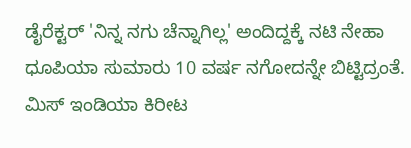ಡೈರೆಕ್ಟರ್ 'ನಿನ್ನ ನಗು ಚೆನ್ನಾಗಿಲ್ಲ' ಅಂದಿದ್ದಕ್ಕೆ ನಟಿ ನೇಹಾ ಧೂಪಿಯಾ ಸುಮಾರು 10 ವರ್ಷ ನಗೋದನ್ನೇ ಬಿಟ್ಟಿದ್ರಂತೆ. ಮಿಸ್ ಇಂಡಿಯಾ ಕಿರೀಟ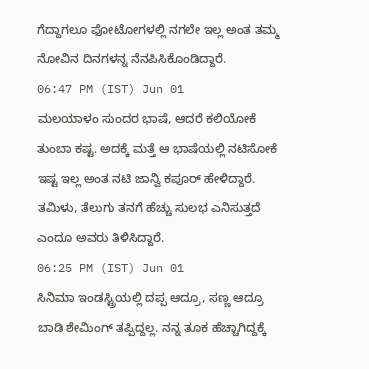ಗೆದ್ದಾಗಲೂ ಫೋಟೋಗಳಲ್ಲಿ ನಗಲೇ ಇಲ್ಲ ಅಂತ ತಮ್ಮ ನೋವಿನ ದಿನಗಳನ್ನ ನೆನಪಿಸಿಕೊಂಡಿದ್ದಾರೆ.
06:47 PM (IST) Jun 01
ಮಲಯಾಳಂ ಸುಂದರ ಭಾಷೆ, ಆದರೆ ಕಲಿಯೋಕೆ ತುಂಬಾ ಕಷ್ಟ. ಅದಕ್ಕೆ ಮತ್ತೆ ಆ ಭಾಷೆಯಲ್ಲಿ ನಟಿಸೋಕೆ ಇಷ್ಟ ಇಲ್ಲ ಅಂತ ನಟಿ ಜಾನ್ವಿ ಕಪೂರ್ ಹೇಳಿದ್ದಾರೆ. ತಮಿಳು, ತೆಲುಗು ತನಗೆ ಹೆಚ್ಚು ಸುಲಭ ಎನಿಸುತ್ತದೆ ಎಂದೂ ಅವರು ತಿಳಿಸಿದ್ದಾರೆ.
06:25 PM (IST) Jun 01
ಸಿನಿಮಾ ಇಂಡಸ್ಟ್ರಿಯಲ್ಲಿ ದಪ್ಪ ಆದ್ರೂ, ಸಣ್ಣ ಆದ್ರೂ ಬಾಡಿ ಶೇಮಿಂಗ್ ತಪ್ಪಿದ್ದಲ್ಲ. ನನ್ನ ತೂಕ ಹೆಚ್ಚಾಗಿದ್ದಕ್ಕೆ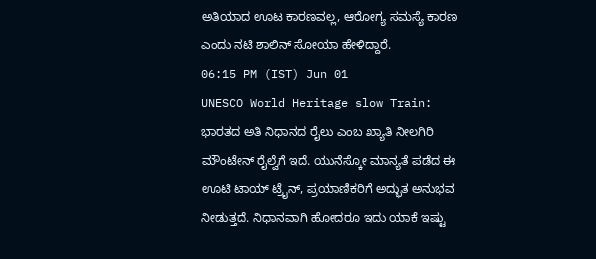ಅತಿಯಾದ ಊಟ ಕಾರಣವಲ್ಲ, ಆರೋಗ್ಯ ಸಮಸ್ಯೆ ಕಾರಣ ಎಂದು ನಟಿ ಶಾಲಿನ್ ಸೋಯಾ ಹೇಳಿದ್ದಾರೆ.
06:15 PM (IST) Jun 01
UNESCO World Heritage slow Train: ಭಾರತದ ಅತಿ ನಿಧಾನದ ರೈಲು ಎಂಬ ಖ್ಯಾತಿ ನೀಲಗಿರಿ ಮೌಂಟೇನ್ ರೈಲ್ವೆಗೆ ಇದೆ. ಯುನೆಸ್ಕೋ ಮಾನ್ಯತೆ ಪಡೆದ ಈ ಊಟಿ ಟಾಯ್ ಟ್ರೈನ್, ಪ್ರಯಾಣಿಕರಿಗೆ ಅದ್ಭುತ ಅನುಭವ ನೀಡುತ್ತದೆ. ನಿಧಾನವಾಗಿ ಹೋದರೂ ಇದು ಯಾಕೆ ಇಷ್ಟು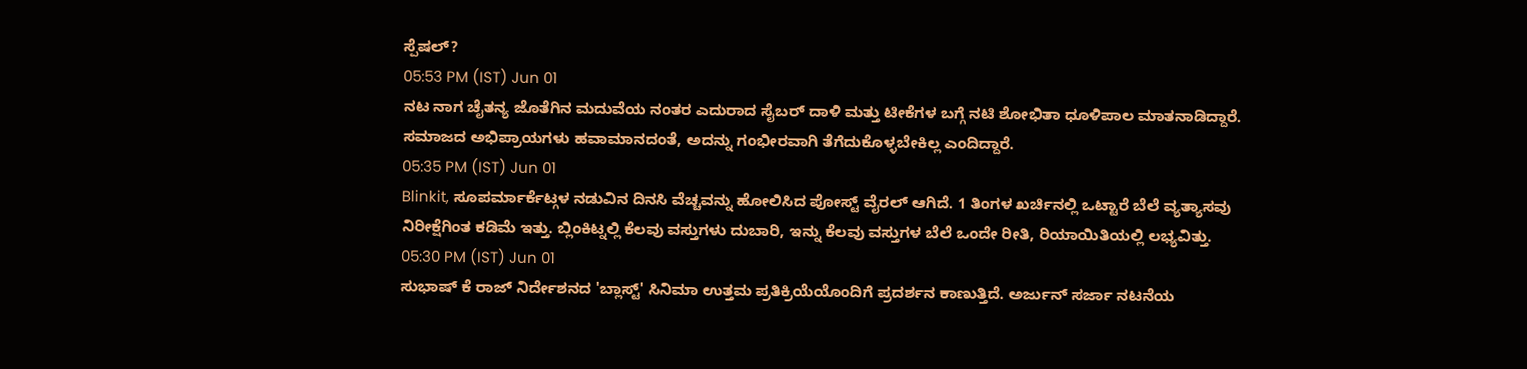ಸ್ಪೆಷಲ್?
05:53 PM (IST) Jun 01
ನಟ ನಾಗ ಚೈತನ್ಯ ಜೊತೆಗಿನ ಮದುವೆಯ ನಂತರ ಎದುರಾದ ಸೈಬರ್ ದಾಳಿ ಮತ್ತು ಟೀಕೆಗಳ ಬಗ್ಗೆ ನಟಿ ಶೋಭಿತಾ ಧೂಳಿಪಾಲ ಮಾತನಾಡಿದ್ದಾರೆ. ಸಮಾಜದ ಅಭಿಪ್ರಾಯಗಳು ಹವಾಮಾನದಂತೆ, ಅದನ್ನು ಗಂಭೀರವಾಗಿ ತೆಗೆದುಕೊಳ್ಳಬೇಕಿಲ್ಲ ಎಂದಿದ್ದಾರೆ.
05:35 PM (IST) Jun 01
Blinkit, ಸೂಪರ್ಮಾರ್ಕೆಟ್ಗಳ ನಡುವಿನ ದಿನಸಿ ವೆಚ್ಚವನ್ನು ಹೋಲಿಸಿದ ಪೋಸ್ಟ್ ವೈರಲ್ ಆಗಿದೆ. 1 ತಿಂಗಳ ಖರ್ಚಿನಲ್ಲಿ ಒಟ್ಟಾರೆ ಬೆಲೆ ವ್ಯತ್ಯಾಸವು ನಿರೀಕ್ಷೆಗಿಂತ ಕಡಿಮೆ ಇತ್ತು. ಬ್ಲಿಂಕಿಟ್ನಲ್ಲಿ ಕೆಲವು ವಸ್ತುಗಳು ದುಬಾರಿ, ಇನ್ನು ಕೆಲವು ವಸ್ತುಗಳ ಬೆಲೆ ಒಂದೇ ರೀತಿ, ರಿಯಾಯಿತಿಯಲ್ಲಿ ಲಭ್ಯವಿತ್ತು.
05:30 PM (IST) Jun 01
ಸುಭಾಷ್ ಕೆ ರಾಜ್ ನಿರ್ದೇಶನದ 'ಬ್ಲಾಸ್ಟ್' ಸಿನಿಮಾ ಉತ್ತಮ ಪ್ರತಿಕ್ರಿಯೆಯೊಂದಿಗೆ ಪ್ರದರ್ಶನ ಕಾಣುತ್ತಿದೆ. ಅರ್ಜುನ್ ಸರ್ಜಾ ನಟನೆಯ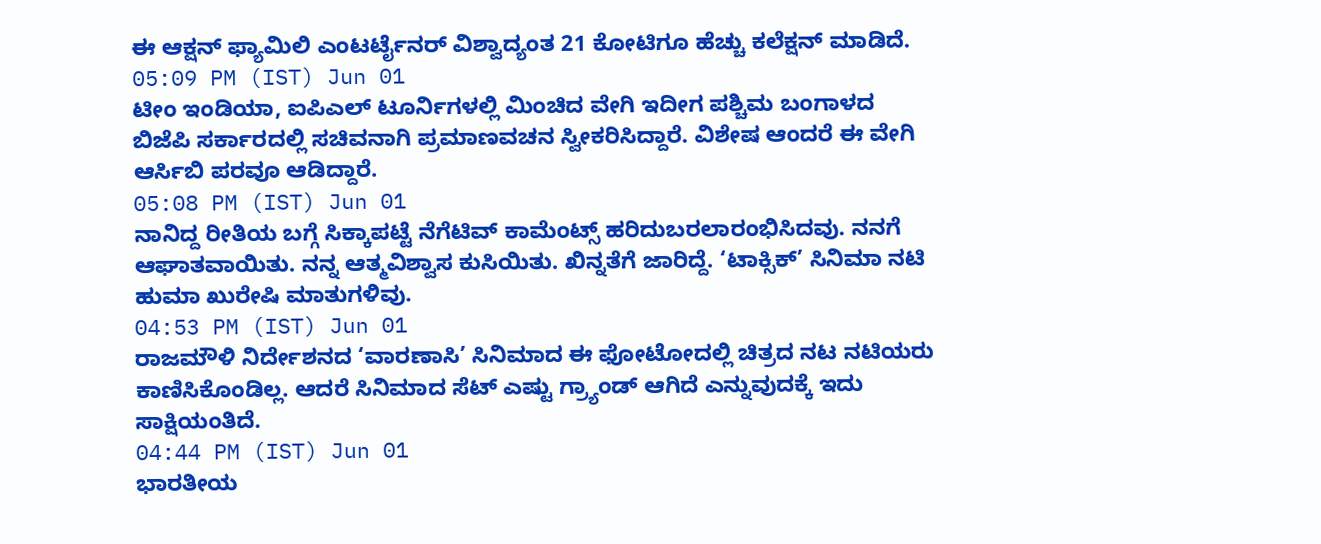ಈ ಆಕ್ಷನ್ ಫ್ಯಾಮಿಲಿ ಎಂಟರ್ಟೈನರ್ ವಿಶ್ವಾದ್ಯಂತ 21 ಕೋಟಿಗೂ ಹೆಚ್ಚು ಕಲೆಕ್ಷನ್ ಮಾಡಿದೆ.
05:09 PM (IST) Jun 01
ಟೀಂ ಇಂಡಿಯಾ, ಐಪಿಎಲ್ ಟೂರ್ನಿಗಳಲ್ಲಿ ಮಿಂಚಿದ ವೇಗಿ ಇದೀಗ ಪಶ್ಚಿಮ ಬಂಗಾಳದ ಬಿಜೆಪಿ ಸರ್ಕಾರದಲ್ಲಿ ಸಚಿವನಾಗಿ ಪ್ರಮಾಣವಚನ ಸ್ವೀಕರಿಸಿದ್ದಾರೆ. ವಿಶೇಷ ಆಂದರೆ ಈ ವೇಗಿ ಆರ್ಸಿಬಿ ಪರವೂ ಆಡಿದ್ದಾರೆ.
05:08 PM (IST) Jun 01
ನಾನಿದ್ದ ರೀತಿಯ ಬಗ್ಗೆ ಸಿಕ್ಕಾಪಟ್ಟೆ ನೆಗೆಟಿವ್ ಕಾಮೆಂಟ್ಸ್ ಹರಿದುಬರಲಾರಂಭಿಸಿದವು. ನನಗೆ ಆಘಾತವಾಯಿತು. ನನ್ನ ಆತ್ಮವಿಶ್ವಾಸ ಕುಸಿಯಿತು. ಖಿನ್ನತೆಗೆ ಜಾರಿದ್ದೆ. ‘ಟಾಕ್ಸಿಕ್’ ಸಿನಿಮಾ ನಟಿ ಹುಮಾ ಖುರೇಷಿ ಮಾತುಗಳಿವು.
04:53 PM (IST) Jun 01
ರಾಜಮೌಳಿ ನಿರ್ದೇಶನದ ‘ವಾರಣಾಸಿ’ ಸಿನಿಮಾದ ಈ ಫೋಟೋದಲ್ಲಿ ಚಿತ್ರದ ನಟ ನಟಿಯರು ಕಾಣಿಸಿಕೊಂಡಿಲ್ಲ. ಆದರೆ ಸಿನಿಮಾದ ಸೆಟ್ ಎಷ್ಟು ಗ್ರ್ಯಾಂಡ್ ಆಗಿದೆ ಎನ್ನುವುದಕ್ಕೆ ಇದು ಸಾಕ್ಷಿಯಂತಿದೆ.
04:44 PM (IST) Jun 01
ಭಾರತೀಯ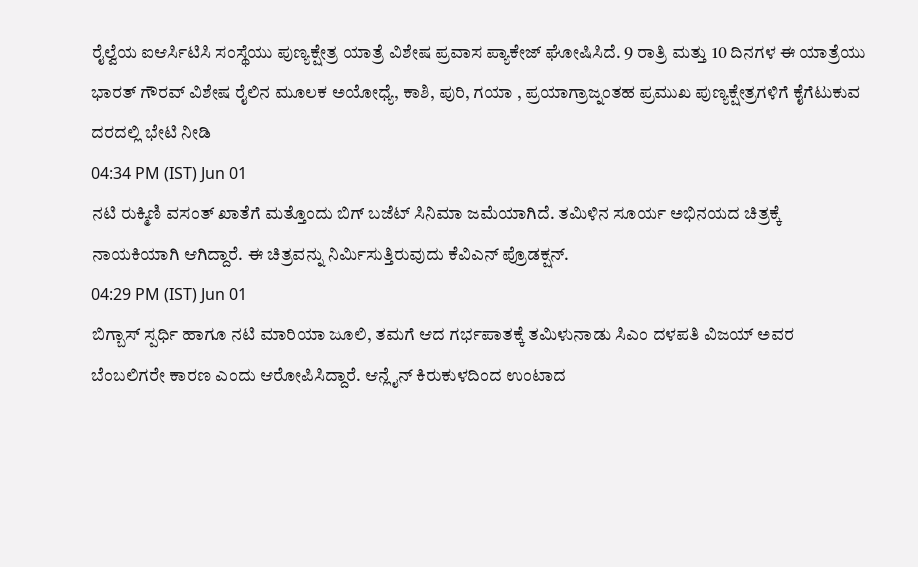ರೈಲ್ವೆಯ ಐಆರ್ಸಿಟಿಸಿ ಸಂಸ್ಥೆಯು ಪುಣ್ಯಕ್ಷೇತ್ರ ಯಾತ್ರೆ ವಿಶೇಷ ಪ್ರವಾಸ ಪ್ಯಾಕೇಜ್ ಘೋಷಿಸಿದೆ. 9 ರಾತ್ರಿ ಮತ್ತು 10 ದಿನಗಳ ಈ ಯಾತ್ರೆಯು ಭಾರತ್ ಗೌರವ್ ವಿಶೇಷ ರೈಲಿನ ಮೂಲಕ ಅಯೋಧ್ಯೆ, ಕಾಶಿ, ಪುರಿ, ಗಯಾ , ಪ್ರಯಾಗ್ರಾಜ್ನಂತಹ ಪ್ರಮುಖ ಪುಣ್ಯಕ್ಷೇತ್ರಗಳಿಗೆ ಕೈಗೆಟುಕುವ ದರದಲ್ಲಿ ಭೇಟಿ ನೀಡಿ
04:34 PM (IST) Jun 01
ನಟಿ ರುಕ್ಮಿಣಿ ವಸಂತ್ ಖಾತೆಗೆ ಮತ್ತೊಂದು ಬಿಗ್ ಬಜೆಟ್ ಸಿನಿಮಾ ಜಮೆಯಾಗಿದೆ. ತಮಿಳಿನ ಸೂರ್ಯ ಅಭಿನಯದ ಚಿತ್ರಕ್ಕೆ ನಾಯಕಿಯಾಗಿ ಆಗಿದ್ದಾರೆ. ಈ ಚಿತ್ರವನ್ನು ನಿರ್ಮಿಸುತ್ತಿರುವುದು ಕೆವಿಎನ್ ಪ್ರೊಡಕ್ಷನ್.
04:29 PM (IST) Jun 01
ಬಿಗ್ಬಾಸ್ ಸ್ಪರ್ಧಿ ಹಾಗೂ ನಟಿ ಮಾರಿಯಾ ಜೂಲಿ, ತಮಗೆ ಆದ ಗರ್ಭಪಾತಕ್ಕೆ ತಮಿಳುನಾಡು ಸಿಎಂ ದಳಪತಿ ವಿಜಯ್ ಅವರ ಬೆಂಬಲಿಗರೇ ಕಾರಣ ಎಂದು ಆರೋಪಿಸಿದ್ದಾರೆ. ಆನ್ಲೈನ್ ಕಿರುಕುಳದಿಂದ ಉಂಟಾದ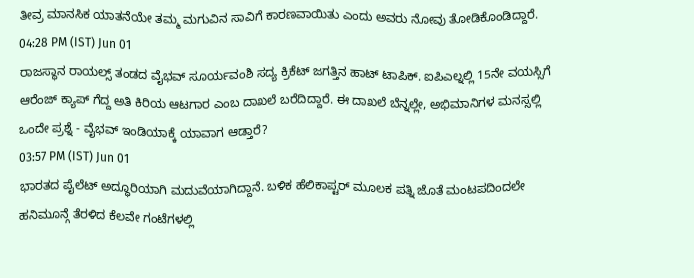ತೀವ್ರ ಮಾನಸಿಕ ಯಾತನೆಯೇ ತಮ್ಮ ಮಗುವಿನ ಸಾವಿಗೆ ಕಾರಣವಾಯಿತು ಎಂದು ಅವರು ನೋವು ತೋಡಿಕೊಂಡಿದ್ದಾರೆ.
04:28 PM (IST) Jun 01
ರಾಜಸ್ಥಾನ ರಾಯಲ್ಸ್ ತಂಡದ ವೈಭವ್ ಸೂರ್ಯವಂಶಿ ಸದ್ಯ ಕ್ರಿಕೆಟ್ ಜಗತ್ತಿನ ಹಾಟ್ ಟಾಪಿಕ್. ಐಪಿಎಲ್ನಲ್ಲಿ 15ನೇ ವಯಸ್ಸಿಗೆ ಆರೆಂಜ್ ಕ್ಯಾಪ್ ಗೆದ್ದ ಅತಿ ಕಿರಿಯ ಆಟಗಾರ ಎಂಬ ದಾಖಲೆ ಬರೆದಿದ್ದಾರೆ. ಈ ದಾಖಲೆ ಬೆನ್ನಲ್ಲೇ, ಅಭಿಮಾನಿಗಳ ಮನಸ್ಸಲ್ಲಿ ಒಂದೇ ಪ್ರಶ್ನೆ - ವೈಭವ್ ಇಂಡಿಯಾಕ್ಕೆ ಯಾವಾಗ ಆಡ್ತಾರೆ?
03:57 PM (IST) Jun 01
ಭಾರತದ ಪೈಲೆಟ್ ಅದ್ಧೂರಿಯಾಗಿ ಮದುವೆಯಾಗಿದ್ದಾನೆ. ಬಳಿಕ ಹೆಲಿಕಾಪ್ಟರ್ ಮೂಲಕ ಪತ್ನಿ ಜೊತೆ ಮಂಟಪದಿಂದಲೇ ಹನಿಮೂನ್ಗೆ ತೆರಳಿದ ಕೆಲವೇ ಗಂಟೆಗಳಲ್ಲಿ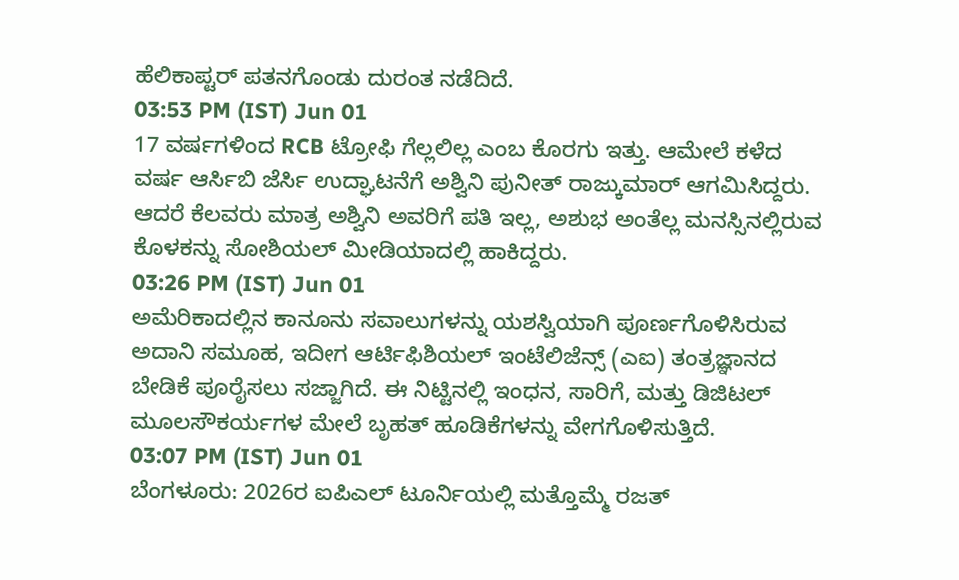ಹೆಲಿಕಾಪ್ಟರ್ ಪತನಗೊಂಡು ದುರಂತ ನಡೆದಿದೆ.
03:53 PM (IST) Jun 01
17 ವರ್ಷಗಳಿಂದ RCB ಟ್ರೋಫಿ ಗೆಲ್ಲಲಿಲ್ಲ ಎಂಬ ಕೊರಗು ಇತ್ತು. ಆಮೇಲೆ ಕಳೆದ ವರ್ಷ ಆರ್ಸಿಬಿ ಜೆರ್ಸಿ ಉದ್ಘಾಟನೆಗೆ ಅಶ್ವಿನಿ ಪುನೀತ್ ರಾಜ್ಕುಮಾರ್ ಆಗಮಿಸಿದ್ದರು. ಆದರೆ ಕೆಲವರು ಮಾತ್ರ ಅಶ್ವಿನಿ ಅವರಿಗೆ ಪತಿ ಇಲ್ಲ, ಅಶುಭ ಅಂತೆಲ್ಲ ಮನಸ್ಸಿನಲ್ಲಿರುವ ಕೊಳಕನ್ನು ಸೋಶಿಯಲ್ ಮೀಡಿಯಾದಲ್ಲಿ ಹಾಕಿದ್ದರು.
03:26 PM (IST) Jun 01
ಅಮೆರಿಕಾದಲ್ಲಿನ ಕಾನೂನು ಸವಾಲುಗಳನ್ನು ಯಶಸ್ವಿಯಾಗಿ ಪೂರ್ಣಗೊಳಿಸಿರುವ ಅದಾನಿ ಸಮೂಹ, ಇದೀಗ ಆರ್ಟಿಫಿಶಿಯಲ್ ಇಂಟೆಲಿಜೆನ್ಸ್ (ಎಐ) ತಂತ್ರಜ್ಞಾನದ ಬೇಡಿಕೆ ಪೂರೈಸಲು ಸಜ್ಜಾಗಿದೆ. ಈ ನಿಟ್ಟಿನಲ್ಲಿ ಇಂಧನ, ಸಾರಿಗೆ, ಮತ್ತು ಡಿಜಿಟಲ್ ಮೂಲಸೌಕರ್ಯಗಳ ಮೇಲೆ ಬೃಹತ್ ಹೂಡಿಕೆಗಳನ್ನು ವೇಗಗೊಳಿಸುತ್ತಿದೆ.
03:07 PM (IST) Jun 01
ಬೆಂಗಳೂರು: 2026ರ ಐಪಿಎಲ್ ಟೂರ್ನಿಯಲ್ಲಿ ಮತ್ತೊಮ್ಮೆ ರಜತ್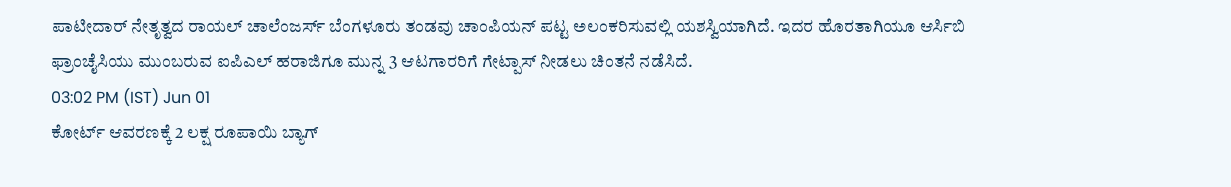ಪಾಟೀದಾರ್ ನೇತೃತ್ವದ ರಾಯಲ್ ಚಾಲೆಂಜರ್ಸ್ ಬೆಂಗಳೂರು ತಂಡವು ಚಾಂಪಿಯನ್ ಪಟ್ಟ ಅಲಂಕರಿಸುವಲ್ಲಿ ಯಶಸ್ವಿಯಾಗಿದೆ. ಇದರ ಹೊರತಾಗಿಯೂ ಆರ್ಸಿಬಿ ಫ್ರಾಂಚೈಸಿಯು ಮುಂಬರುವ ಐಪಿಎಲ್ ಹರಾಜಿಗೂ ಮುನ್ನ 3 ಆಟಗಾರರಿಗೆ ಗೇಟ್ಪಾಸ್ ನೀಡಲು ಚಿಂತನೆ ನಡೆಸಿದೆ.
03:02 PM (IST) Jun 01
ಕೋರ್ಟ್ ಆವರಣಕ್ಕೆ 2 ಲಕ್ಷ ರೂಪಾಯಿ ಬ್ಯಾಗ್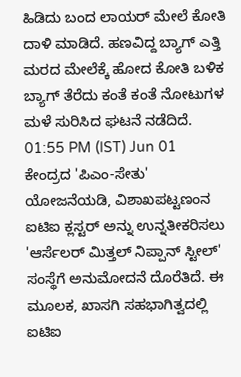ಹಿಡಿದು ಬಂದ ಲಾಯರ್ ಮೇಲೆ ಕೋತಿ ದಾಳಿ ಮಾಡಿದೆ. ಹಣವಿದ್ದ ಬ್ಯಾಗ್ ಎತ್ತಿ ಮರದ ಮೇಲೆಕ್ಕೆ ಹೋದ ಕೋತಿ ಬಳಿಕ ಬ್ಯಾಗ್ ತೆರೆದು ಕಂತೆ ಕಂತೆ ನೋಟುಗಳ ಮಳೆ ಸುರಿಸಿದ ಘಟನೆ ನಡೆದಿದೆ.
01:55 PM (IST) Jun 01
ಕೇಂದ್ರದ 'ಪಿಎಂ-ಸೇತು' ಯೋಜನೆಯಡಿ, ವಿಶಾಖಪಟ್ಟಣಂನ ಐಟಿಐ ಕ್ಲಸ್ಟರ್ ಅನ್ನು ಉನ್ನತೀಕರಿಸಲು 'ಆರ್ಸೆಲರ್ ಮಿತ್ತಲ್ ನಿಪ್ಪಾನ್ ಸ್ಟೀಲ್' ಸಂಸ್ಥೆಗೆ ಅನುಮೋದನೆ ದೊರೆತಿದೆ. ಈ ಮೂಲಕ, ಖಾಸಗಿ ಸಹಭಾಗಿತ್ವದಲ್ಲಿ ಐಟಿಐ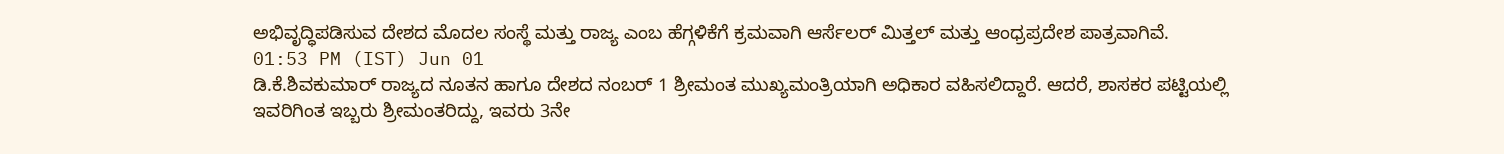ಅಭಿವೃದ್ಧಿಪಡಿಸುವ ದೇಶದ ಮೊದಲ ಸಂಸ್ಥೆ ಮತ್ತು ರಾಜ್ಯ ಎಂಬ ಹೆಗ್ಗಳಿಕೆಗೆ ಕ್ರಮವಾಗಿ ಆರ್ಸೆಲರ್ ಮಿತ್ತಲ್ ಮತ್ತು ಆಂಧ್ರಪ್ರದೇಶ ಪಾತ್ರವಾಗಿವೆ.
01:53 PM (IST) Jun 01
ಡಿ.ಕೆ.ಶಿವಕುಮಾರ್ ರಾಜ್ಯದ ನೂತನ ಹಾಗೂ ದೇಶದ ನಂಬರ್ 1 ಶ್ರೀಮಂತ ಮುಖ್ಯಮಂತ್ರಿಯಾಗಿ ಅಧಿಕಾರ ವಹಿಸಲಿದ್ದಾರೆ. ಆದರೆ, ಶಾಸಕರ ಪಟ್ಟಿಯಲ್ಲಿ ಇವರಿಗಿಂತ ಇಬ್ಬರು ಶ್ರೀಮಂತರಿದ್ದು, ಇವರು 3ನೇ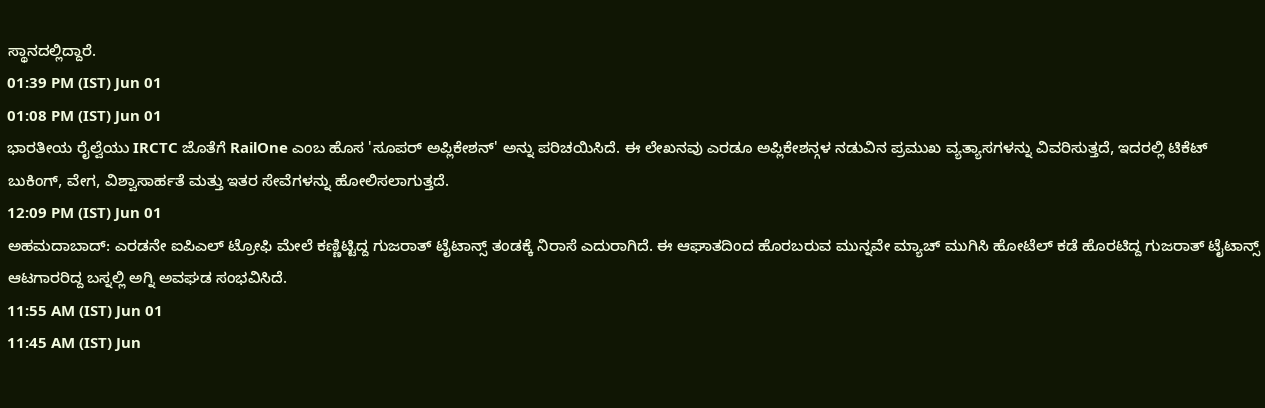ಸ್ಥಾನದಲ್ಲಿದ್ದಾರೆ.
01:39 PM (IST) Jun 01
01:08 PM (IST) Jun 01
ಭಾರತೀಯ ರೈಲ್ವೆಯು IRCTC ಜೊತೆಗೆ RailOne ಎಂಬ ಹೊಸ 'ಸೂಪರ್ ಅಪ್ಲಿಕೇಶನ್' ಅನ್ನು ಪರಿಚಯಿಸಿದೆ. ಈ ಲೇಖನವು ಎರಡೂ ಅಪ್ಲಿಕೇಶನ್ಗಳ ನಡುವಿನ ಪ್ರಮುಖ ವ್ಯತ್ಯಾಸಗಳನ್ನು ವಿವರಿಸುತ್ತದೆ, ಇದರಲ್ಲಿ ಟಿಕೆಟ್ ಬುಕಿಂಗ್, ವೇಗ, ವಿಶ್ವಾಸಾರ್ಹತೆ ಮತ್ತು ಇತರ ಸೇವೆಗಳನ್ನು ಹೋಲಿಸಲಾಗುತ್ತದೆ.
12:09 PM (IST) Jun 01
ಅಹಮದಾಬಾದ್: ಎರಡನೇ ಐಪಿಎಲ್ ಟ್ರೋಫಿ ಮೇಲೆ ಕಣ್ಣಿಟ್ಟಿದ್ದ ಗುಜರಾತ್ ಟೈಟಾನ್ಸ್ ತಂಡಕ್ಕೆ ನಿರಾಸೆ ಎದುರಾಗಿದೆ. ಈ ಆಘಾತದಿಂದ ಹೊರಬರುವ ಮುನ್ನವೇ ಮ್ಯಾಚ್ ಮುಗಿಸಿ ಹೋಟೆಲ್ ಕಡೆ ಹೊರಟಿದ್ದ ಗುಜರಾತ್ ಟೈಟಾನ್ಸ್ ಆಟಗಾರರಿದ್ದ ಬಸ್ನಲ್ಲಿ ಅಗ್ನಿ ಅವಘಡ ಸಂಭವಿಸಿದೆ.
11:55 AM (IST) Jun 01
11:45 AM (IST) Jun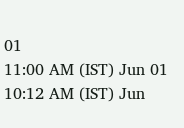01
11:00 AM (IST) Jun 01
10:12 AM (IST) Jun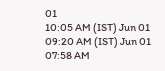01
10:05 AM (IST) Jun 01
09:20 AM (IST) Jun 01
07:58 AM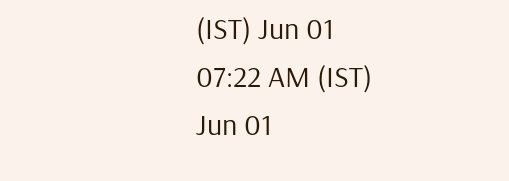(IST) Jun 01
07:22 AM (IST) Jun 01